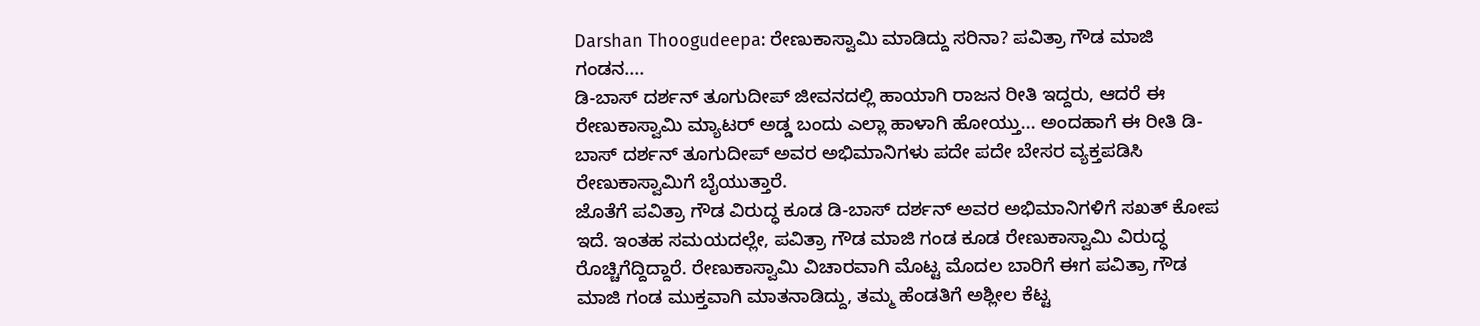Darshan Thoogudeepa: ರೇಣುಕಾಸ್ವಾಮಿ ಮಾಡಿದ್ದು ಸರಿನಾ? ಪವಿತ್ರಾ ಗೌಡ ಮಾಜಿ ಗಂಡನ....
ಡಿ-ಬಾಸ್ ದರ್ಶನ್ ತೂಗುದೀಪ್ ಜೀವನದಲ್ಲಿ ಹಾಯಾಗಿ ರಾಜನ ರೀತಿ ಇದ್ದರು, ಆದರೆ ಈ ರೇಣುಕಾಸ್ವಾಮಿ ಮ್ಯಾಟರ್ ಅಡ್ಡ ಬಂದು ಎಲ್ಲಾ ಹಾಳಾಗಿ ಹೋಯ್ತು... ಅಂದಹಾಗೆ ಈ ರೀತಿ ಡಿ-ಬಾಸ್ ದರ್ಶನ್ ತೂಗುದೀಪ್ ಅವರ ಅಭಿಮಾನಿಗಳು ಪದೇ ಪದೇ ಬೇಸರ ವ್ಯಕ್ತಪಡಿಸಿ ರೇಣುಕಾಸ್ವಾಮಿಗೆ ಬೈಯುತ್ತಾರೆ.
ಜೊತೆಗೆ ಪವಿತ್ರಾ ಗೌಡ ವಿರುದ್ಧ ಕೂಡ ಡಿ-ಬಾಸ್ ದರ್ಶನ್ ಅವರ ಅಭಿಮಾನಿಗಳಿಗೆ ಸಖತ್ ಕೋಪ ಇದೆ. ಇಂತಹ ಸಮಯದಲ್ಲೇ, ಪವಿತ್ರಾ ಗೌಡ ಮಾಜಿ ಗಂಡ ಕೂಡ ರೇಣುಕಾಸ್ವಾಮಿ ವಿರುದ್ಧ ರೊಚ್ಚಿಗೆದ್ದಿದ್ದಾರೆ. ರೇಣುಕಾಸ್ವಾಮಿ ವಿಚಾರವಾಗಿ ಮೊಟ್ಟ ಮೊದಲ ಬಾರಿಗೆ ಈಗ ಪವಿತ್ರಾ ಗೌಡ ಮಾಜಿ ಗಂಡ ಮುಕ್ತವಾಗಿ ಮಾತನಾಡಿದ್ದು, ತಮ್ಮ ಹೆಂಡತಿಗೆ ಅಶ್ಲೀಲ ಕೆಟ್ಟ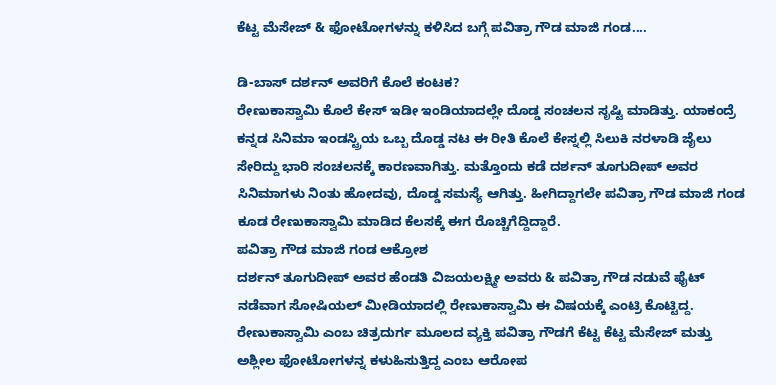ಕೆಟ್ಟ ಮೆಸೇಜ್ & ಫೋಟೋಗಳನ್ನು ಕಳಿಸಿದ ಬಗ್ಗೆ ಪವಿತ್ರಾ ಗೌಡ ಮಾಜಿ ಗಂಡ....

ಡಿ-ಬಾಸ್ ದರ್ಶನ್ ಅವರಿಗೆ ಕೊಲೆ ಕಂಟಕ?
ರೇಣುಕಾಸ್ವಾಮಿ ಕೊಲೆ ಕೇಸ್ ಇಡೀ ಇಂಡಿಯಾದಲ್ಲೇ ದೊಡ್ಡ ಸಂಚಲನ ಸೃಷ್ಟಿ ಮಾಡಿತ್ತು. ಯಾಕಂದ್ರೆ ಕನ್ನಡ ಸಿನಿಮಾ ಇಂಡಸ್ಟ್ರಿಯ ಒಬ್ಬ ದೊಡ್ಡ ನಟ ಈ ರೀತಿ ಕೊಲೆ ಕೇಸ್ನಲ್ಲಿ ಸಿಲುಕಿ ನರಳಾಡಿ ಜೈಲು ಸೇರಿದ್ದು ಭಾರಿ ಸಂಚಲನಕ್ಕೆ ಕಾರಣವಾಗಿತ್ತು. ಮತ್ತೊಂದು ಕಡೆ ದರ್ಶನ್ ತೂಗುದೀಪ್ ಅವರ ಸಿನಿಮಾಗಳು ನಿಂತು ಹೋದವು, ದೊಡ್ಡ ಸಮಸ್ಯೆ ಆಗಿತ್ತು. ಹೀಗಿದ್ದಾಗಲೇ ಪವಿತ್ರಾ ಗೌಡ ಮಾಜಿ ಗಂಡ ಕೂಡ ರೇಣುಕಾಸ್ವಾಮಿ ಮಾಡಿದ ಕೆಲಸಕ್ಕೆ ಈಗ ರೊಚ್ಚಿಗೆದ್ದಿದ್ದಾರೆ.
ಪವಿತ್ರಾ ಗೌಡ ಮಾಜಿ ಗಂಡ ಆಕ್ರೋಶ
ದರ್ಶನ್ ತೂಗುದೀಪ್ ಅವರ ಹೆಂಡತಿ ವಿಜಯಲಕ್ಷ್ಮೀ ಅವರು & ಪವಿತ್ರಾ ಗೌಡ ನಡುವೆ ಫೈಟ್ ನಡೆವಾಗ ಸೋಷಿಯಲ್ ಮೀಡಿಯಾದಲ್ಲಿ ರೇಣುಕಾಸ್ವಾಮಿ ಈ ವಿಷಯಕ್ಕೆ ಎಂಟ್ರಿ ಕೊಟ್ಟಿದ್ದ. ರೇಣುಕಾಸ್ವಾಮಿ ಎಂಬ ಚಿತ್ರದುರ್ಗ ಮೂಲದ ವ್ಯಕ್ತಿ ಪವಿತ್ರಾ ಗೌಡಗೆ ಕೆಟ್ಟ ಕೆಟ್ಟ ಮೆಸೇಜ್ ಮತ್ತು ಅಶ್ಲೀಲ ಫೋಟೋಗಳನ್ನ ಕಳುಹಿಸುತ್ತಿದ್ದ ಎಂಬ ಆರೋಪ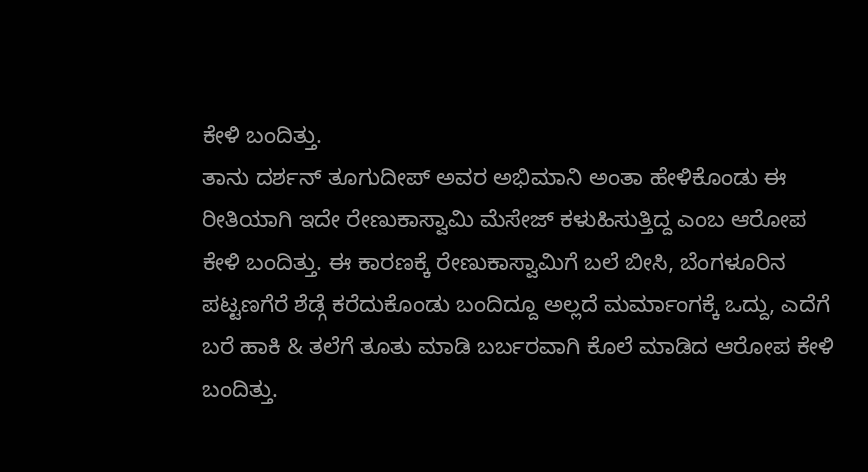ಕೇಳಿ ಬಂದಿತ್ತು.
ತಾನು ದರ್ಶನ್ ತೂಗುದೀಪ್ ಅವರ ಅಭಿಮಾನಿ ಅಂತಾ ಹೇಳಿಕೊಂಡು ಈ ರೀತಿಯಾಗಿ ಇದೇ ರೇಣುಕಾಸ್ವಾಮಿ ಮೆಸೇಜ್ ಕಳುಹಿಸುತ್ತಿದ್ದ ಎಂಬ ಆರೋಪ ಕೇಳಿ ಬಂದಿತ್ತು. ಈ ಕಾರಣಕ್ಕೆ ರೇಣುಕಾಸ್ವಾಮಿಗೆ ಬಲೆ ಬೀಸಿ, ಬೆಂಗಳೂರಿನ ಪಟ್ಟಣಗೆರೆ ಶೆಡ್ಗೆ ಕರೆದುಕೊಂಡು ಬಂದಿದ್ದೂ ಅಲ್ಲದೆ ಮರ್ಮಾಂಗಕ್ಕೆ ಒದ್ದು, ಎದೆಗೆ ಬರೆ ಹಾಕಿ & ತಲೆಗೆ ತೂತು ಮಾಡಿ ಬರ್ಬರವಾಗಿ ಕೊಲೆ ಮಾಡಿದ ಆರೋಪ ಕೇಳಿ ಬಂದಿತ್ತು.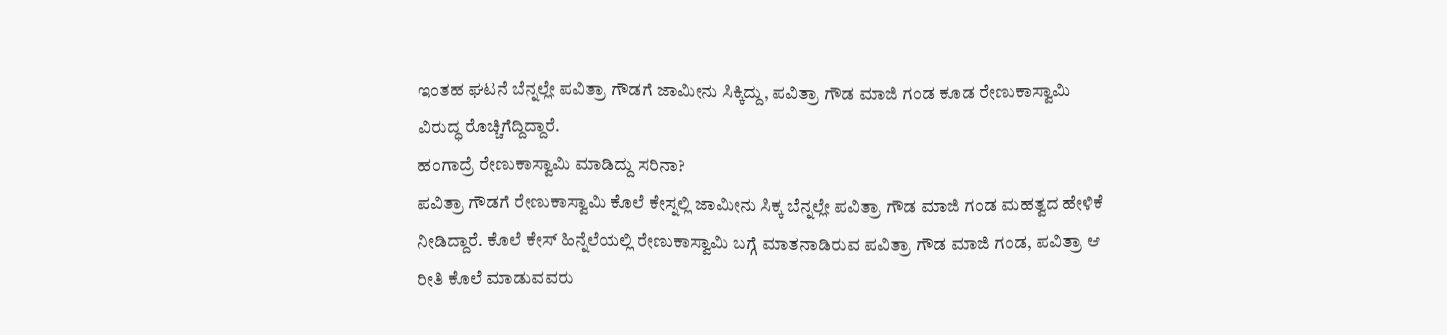ಇಂತಹ ಘಟನೆ ಬೆನ್ನಲ್ಲೇ ಪವಿತ್ರಾ ಗೌಡಗೆ ಜಾಮೀನು ಸಿಕ್ಕಿದ್ದು, ಪವಿತ್ರಾ ಗೌಡ ಮಾಜಿ ಗಂಡ ಕೂಡ ರೇಣುಕಾಸ್ವಾಮಿ ವಿರುದ್ಧ ರೊಚ್ಚಿಗೆದ್ದಿದ್ದಾರೆ.
ಹಂಗಾದ್ರೆ ರೇಣುಕಾಸ್ವಾಮಿ ಮಾಡಿದ್ದು ಸರಿನಾ?
ಪವಿತ್ರಾ ಗೌಡಗೆ ರೇಣುಕಾಸ್ವಾಮಿ ಕೊಲೆ ಕೇಸ್ನಲ್ಲಿ ಜಾಮೀನು ಸಿಕ್ಕ ಬೆನ್ನಲ್ಲೇ ಪವಿತ್ರಾ ಗೌಡ ಮಾಜಿ ಗಂಡ ಮಹತ್ವದ ಹೇಳಿಕೆ ನೀಡಿದ್ದಾರೆ. ಕೊಲೆ ಕೇಸ್ ಹಿನ್ನೆಲೆಯಲ್ಲಿ ರೇಣುಕಾಸ್ವಾಮಿ ಬಗ್ಗೆ ಮಾತನಾಡಿರುವ ಪವಿತ್ರಾ ಗೌಡ ಮಾಜಿ ಗಂಡ, ಪವಿತ್ರಾ ಆ ರೀತಿ ಕೊಲೆ ಮಾಡುವವರು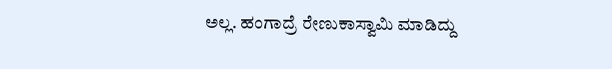ಅಲ್ಲ. ಹಂಗಾದ್ರೆ ರೇಣುಕಾಸ್ವಾಮಿ ಮಾಡಿದ್ದು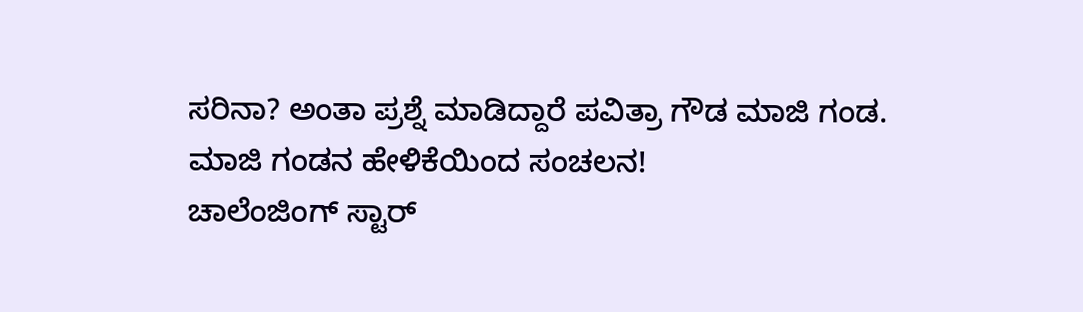ಸರಿನಾ? ಅಂತಾ ಪ್ರಶ್ನೆ ಮಾಡಿದ್ದಾರೆ ಪವಿತ್ರಾ ಗೌಡ ಮಾಜಿ ಗಂಡ.
ಮಾಜಿ ಗಂಡನ ಹೇಳಿಕೆಯಿಂದ ಸಂಚಲನ!
ಚಾಲೆಂಜಿಂಗ್ ಸ್ಟಾರ್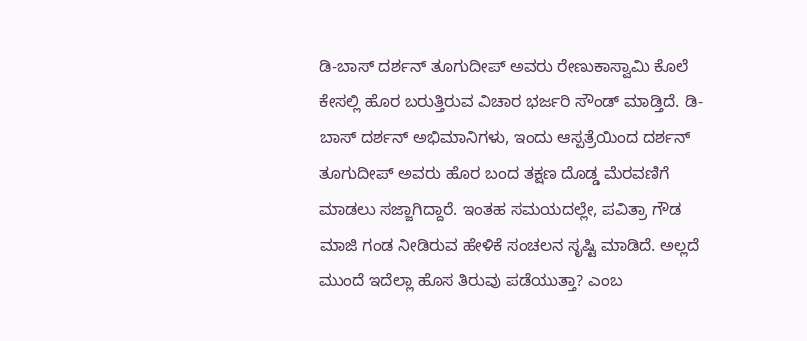ಡಿ-ಬಾಸ್ ದರ್ಶನ್ ತೂಗುದೀಪ್ ಅವರು ರೇಣುಕಾಸ್ವಾಮಿ ಕೊಲೆ ಕೇಸಲ್ಲಿ ಹೊರ ಬರುತ್ತಿರುವ ವಿಚಾರ ಭರ್ಜರಿ ಸೌಂಡ್ ಮಾಡ್ತಿದೆ. ಡಿ-ಬಾಸ್ ದರ್ಶನ್ ಅಭಿಮಾನಿಗಳು, ಇಂದು ಆಸ್ಪತ್ರೆಯಿಂದ ದರ್ಶನ್ ತೂಗುದೀಪ್ ಅವರು ಹೊರ ಬಂದ ತಕ್ಷಣ ದೊಡ್ಡ ಮೆರವಣಿಗೆ ಮಾಡಲು ಸಜ್ಜಾಗಿದ್ದಾರೆ. ಇಂತಹ ಸಮಯದಲ್ಲೇ, ಪವಿತ್ರಾ ಗೌಡ ಮಾಜಿ ಗಂಡ ನೀಡಿರುವ ಹೇಳಿಕೆ ಸಂಚಲನ ಸೃಷ್ಟಿ ಮಾಡಿದೆ. ಅಲ್ಲದೆ ಮುಂದೆ ಇದೆಲ್ಲಾ ಹೊಸ ತಿರುವು ಪಡೆಯುತ್ತಾ? ಎಂಬ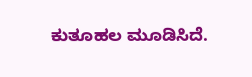ಕುತೂಹಲ ಮೂಡಿಸಿದೆ.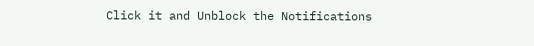Click it and Unblock the Notifications